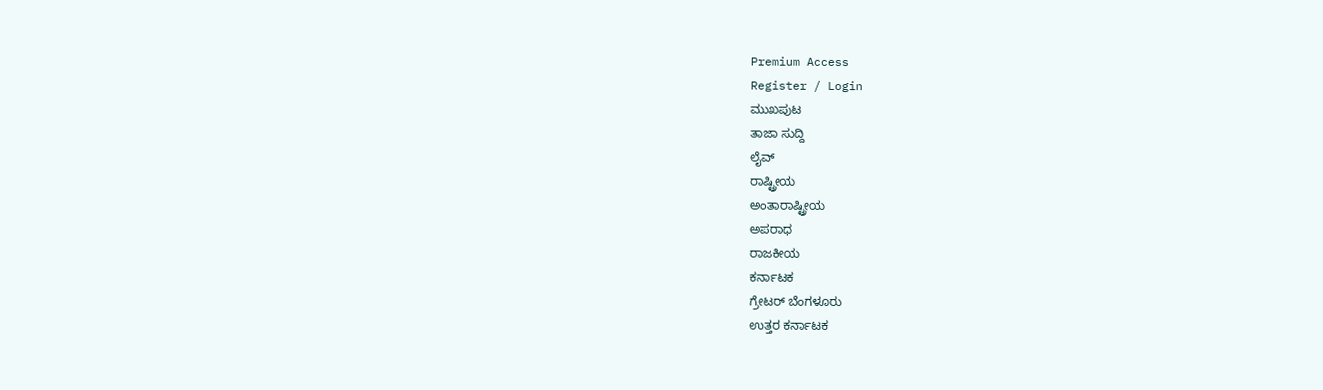Premium Access
Register / Login
ಮುಖಪುಟ
ತಾಜಾ ಸುದ್ದಿ
ಲೈವ್
ರಾಷ್ಟ್ರೀಯ
ಅಂತಾರಾಷ್ಟ್ರೀಯ
ಅಪರಾಧ
ರಾಜಕೀಯ
ಕರ್ನಾಟಕ
ಗ್ರೇಟರ್ ಬೆಂಗಳೂರು
ಉತ್ತರ ಕರ್ನಾಟಕ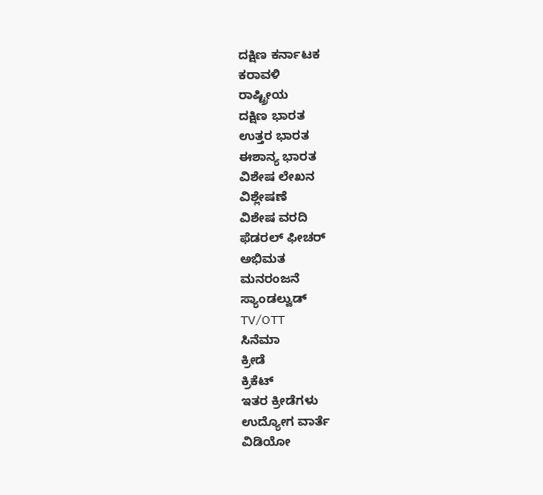ದಕ್ಷಿಣ ಕರ್ನಾಟಕ
ಕರಾವಳಿ
ರಾಷ್ಟ್ರೀಯ
ದಕ್ಷಿಣ ಭಾರತ
ಉತ್ತರ ಭಾರತ
ಈಶಾನ್ಯ ಭಾರತ
ವಿಶೇಷ ಲೇಖನ
ವಿಶ್ಲೇಷಣೆ
ವಿಶೇಷ ವರದಿ
ಫೆಡರಲ್ ಫೀಚರ್
ಅಭಿಮತ
ಮನರಂಜನೆ
ಸ್ಯಾಂಡಲ್ವುಡ್
TV/OTT
ಸಿನೆಮಾ
ಕ್ರೀಡೆ
ಕ್ರಿಕೆಟ್
ಇತರ ಕ್ರೀಡೆಗಳು
ಉದ್ಯೋಗ ವಾರ್ತೆ
ವಿಡಿಯೋ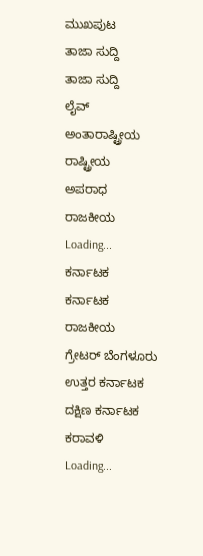ಮುಖಪುಟ
ತಾಜಾ ಸುದ್ದಿ
ತಾಜಾ ಸುದ್ದಿ
ಲೈವ್
ಅಂತಾರಾಷ್ಟ್ರೀಯ
ರಾಷ್ಟ್ರೀಯ
ಅಪರಾಧ
ರಾಜಕೀಯ
Loading...
ಕರ್ನಾಟಕ
ಕರ್ನಾಟಕ
ರಾಜಕೀಯ
ಗ್ರೇಟರ್ ಬೆಂಗಳೂರು
ಉತ್ತರ ಕರ್ನಾಟಕ
ದಕ್ಷಿಣ ಕರ್ನಾಟಕ
ಕರಾವಳಿ
Loading...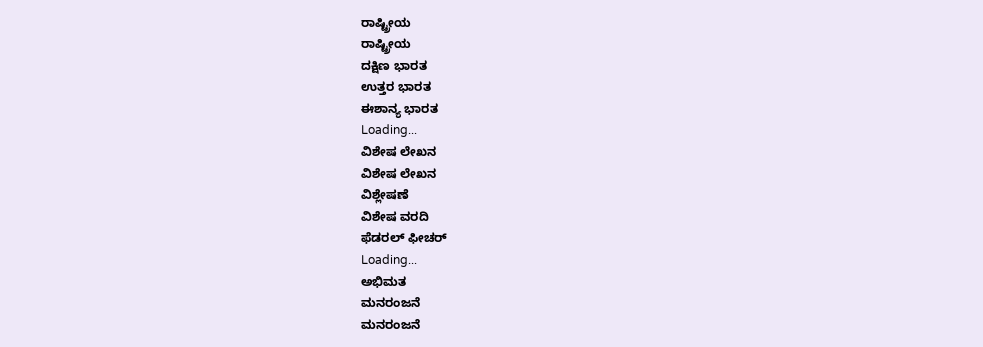ರಾಷ್ಟ್ರೀಯ
ರಾಷ್ಟ್ರೀಯ
ದಕ್ಷಿಣ ಭಾರತ
ಉತ್ತರ ಭಾರತ
ಈಶಾನ್ಯ ಭಾರತ
Loading...
ವಿಶೇಷ ಲೇಖನ
ವಿಶೇಷ ಲೇಖನ
ವಿಶ್ಲೇಷಣೆ
ವಿಶೇಷ ವರದಿ
ಫೆಡರಲ್ ಫೀಚರ್
Loading...
ಅಭಿಮತ
ಮನರಂಜನೆ
ಮನರಂಜನೆ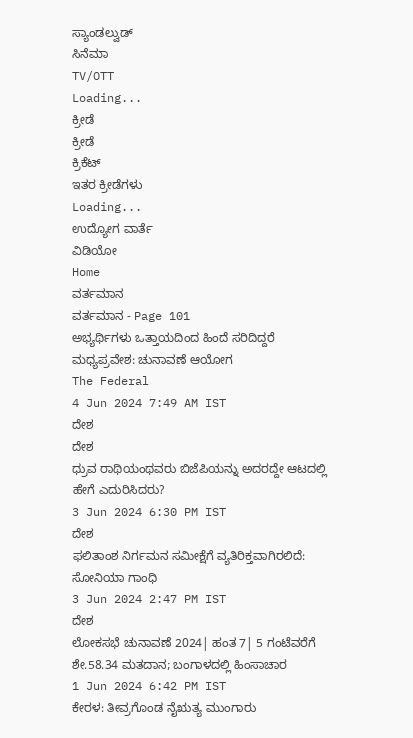ಸ್ಯಾಂಡಲ್ವುಡ್
ಸಿನೆಮಾ
TV/OTT
Loading...
ಕ್ರೀಡೆ
ಕ್ರೀಡೆ
ಕ್ರಿಕೆಟ್
ಇತರ ಕ್ರೀಡೆಗಳು
Loading...
ಉದ್ಯೋಗ ವಾರ್ತೆ
ವಿಡಿಯೋ
Home
ವರ್ತಮಾನ
ವರ್ತಮಾನ - Page 101
ಅಭ್ಯರ್ಥಿಗಳು ಒತ್ತಾಯದಿಂದ ಹಿಂದೆ ಸರಿದಿದ್ದರೆ ಮಧ್ಯಪ್ರವೇಶ: ಚುನಾವಣೆ ಆಯೋಗ
The Federal
4 Jun 2024 7:49 AM IST
ದೇಶ
ದೇಶ
ಧ್ರುವ ರಾಥಿಯಂಥವರು ಬಿಜೆಪಿಯನ್ನು ಅದರದ್ದೇ ಆಟದಲ್ಲಿ ಹೇಗೆ ಎದುರಿಸಿದರು?
3 Jun 2024 6:30 PM IST
ದೇಶ
ಫಲಿತಾಂಶ ನಿರ್ಗಮನ ಸಮೀಕ್ಷೆಗೆ ವ್ಯತಿರಿಕ್ತವಾಗಿರಲಿದೆ: ಸೋನಿಯಾ ಗಾಂಧಿ
3 Jun 2024 2:47 PM IST
ದೇಶ
ಲೋಕಸಭೆ ಚುನಾವಣೆ 2024| ಹಂತ 7| 5 ಗಂಟೆವರೆಗೆ ಶೇ.58.34 ಮತದಾನ; ಬಂಗಾಳದಲ್ಲಿ ಹಿಂಸಾಚಾರ
1 Jun 2024 6:42 PM IST
ಕೇರಳ: ತೀವ್ರಗೊಂಡ ನೈಋತ್ಯ ಮುಂಗಾರು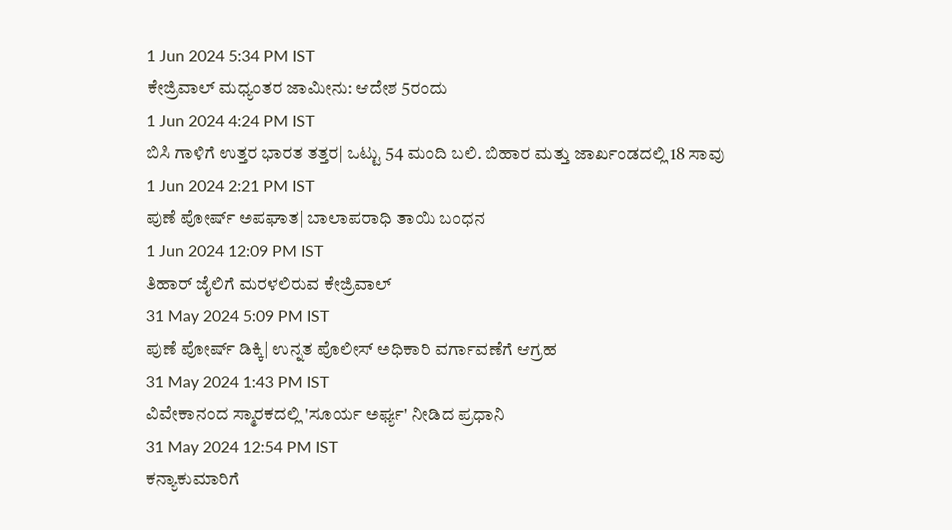1 Jun 2024 5:34 PM IST
ಕೇಜ್ರಿವಾಲ್ ಮಧ್ಯಂತರ ಜಾಮೀನು: ಆದೇಶ 5ರಂದು
1 Jun 2024 4:24 PM IST
ಬಿಸಿ ಗಾಳಿಗೆ ಉತ್ತರ ಭಾರತ ತತ್ತರ| ಒಟ್ಟು 54 ಮಂದಿ ಬಲಿ. ಬಿಹಾರ ಮತ್ತು ಜಾರ್ಖಂಡದಲ್ಲಿ 18 ಸಾವು
1 Jun 2024 2:21 PM IST
ಪುಣೆ ಪೋರ್ಷ್ ಅಪಘಾತ| ಬಾಲಾಪರಾಧಿ ತಾಯಿ ಬಂಧನ
1 Jun 2024 12:09 PM IST
ತಿಹಾರ್ ಜೈಲಿಗೆ ಮರಳಲಿರುವ ಕೇಜ್ರಿವಾಲ್
31 May 2024 5:09 PM IST
ಪುಣೆ ಪೋರ್ಷ್ ಡಿಕ್ಕಿ| ಉನ್ನತ ಪೊಲೀಸ್ ಅಧಿಕಾರಿ ವರ್ಗಾವಣೆಗೆ ಆಗ್ರಹ
31 May 2024 1:43 PM IST
ವಿವೇಕಾನಂದ ಸ್ಮಾರಕದಲ್ಲಿ 'ಸೂರ್ಯ ಅರ್ಘ್ಯ' ನೀಡಿದ ಪ್ರಧಾನಿ
31 May 2024 12:54 PM IST
ಕನ್ಯಾಕುಮಾರಿಗೆ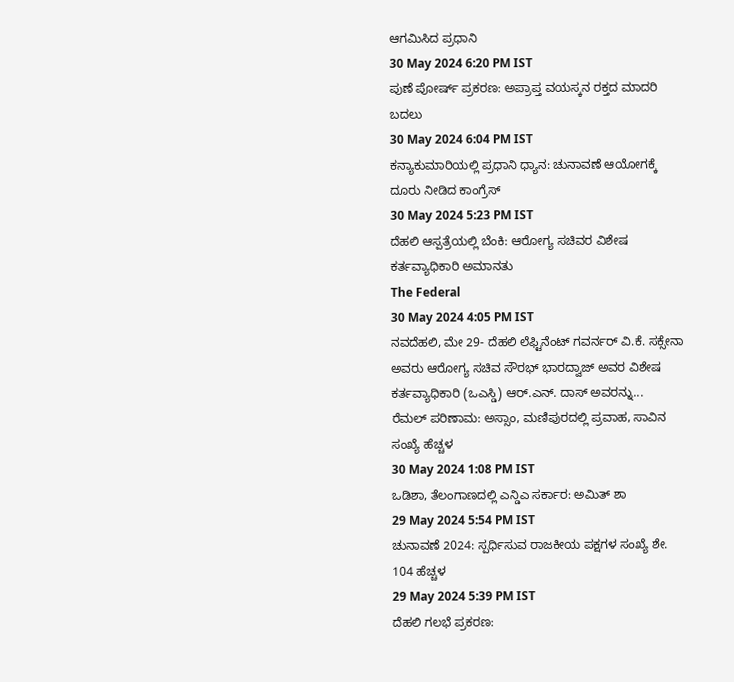ಆಗಮಿಸಿದ ಪ್ರಧಾನಿ
30 May 2024 6:20 PM IST
ಪುಣೆ ಪೋರ್ಷ್ ಪ್ರಕರಣ: ಅಪ್ರಾಪ್ತ ವಯಸ್ಕನ ರಕ್ತದ ಮಾದರಿ ಬದಲು
30 May 2024 6:04 PM IST
ಕನ್ಯಾಕುಮಾರಿಯಲ್ಲಿ ಪ್ರಧಾನಿ ಧ್ಯಾನ: ಚುನಾವಣೆ ಆಯೋಗಕ್ಕೆ ದೂರು ನೀಡಿದ ಕಾಂಗ್ರೆಸ್
30 May 2024 5:23 PM IST
ದೆಹಲಿ ಆಸ್ಪತ್ರೆಯಲ್ಲಿ ಬೆಂಕಿ: ಆರೋಗ್ಯ ಸಚಿವರ ವಿಶೇಷ ಕರ್ತವ್ಯಾಧಿಕಾರಿ ಅಮಾನತು
The Federal
30 May 2024 4:05 PM IST
ನವದೆಹಲಿ, ಮೇ 29- ದೆಹಲಿ ಲೆಫ್ಟಿನೆಂಟ್ ಗವರ್ನರ್ ವಿ.ಕೆ. ಸಕ್ಸೇನಾ ಅವರು ಆರೋಗ್ಯ ಸಚಿವ ಸೌರಭ್ ಭಾರದ್ವಾಜ್ ಅವರ ವಿಶೇಷ ಕರ್ತವ್ಯಾಧಿಕಾರಿ (ಒಎಸ್ಡಿ) ಆರ್.ಎನ್. ದಾಸ್ ಅವರನ್ನು...
ರೆಮಲ್ ಪರಿಣಾಮ: ಅಸ್ಸಾಂ, ಮಣಿಪುರದಲ್ಲಿ ಪ್ರವಾಹ, ಸಾವಿನ ಸಂಖ್ಯೆ ಹೆಚ್ಚಳ
30 May 2024 1:08 PM IST
ಒಡಿಶಾ, ತೆಲಂಗಾಣದಲ್ಲಿ ಎನ್ಡಿಎ ಸರ್ಕಾರ: ಅಮಿತ್ ಶಾ
29 May 2024 5:54 PM IST
ಚುನಾವಣೆ 2024: ಸ್ಪರ್ಧಿಸುವ ರಾಜಕೀಯ ಪಕ್ಷಗಳ ಸಂಖ್ಯೆ ಶೇ. 104 ಹೆಚ್ಚಳ
29 May 2024 5:39 PM IST
ದೆಹಲಿ ಗಲಭೆ ಪ್ರಕರಣ: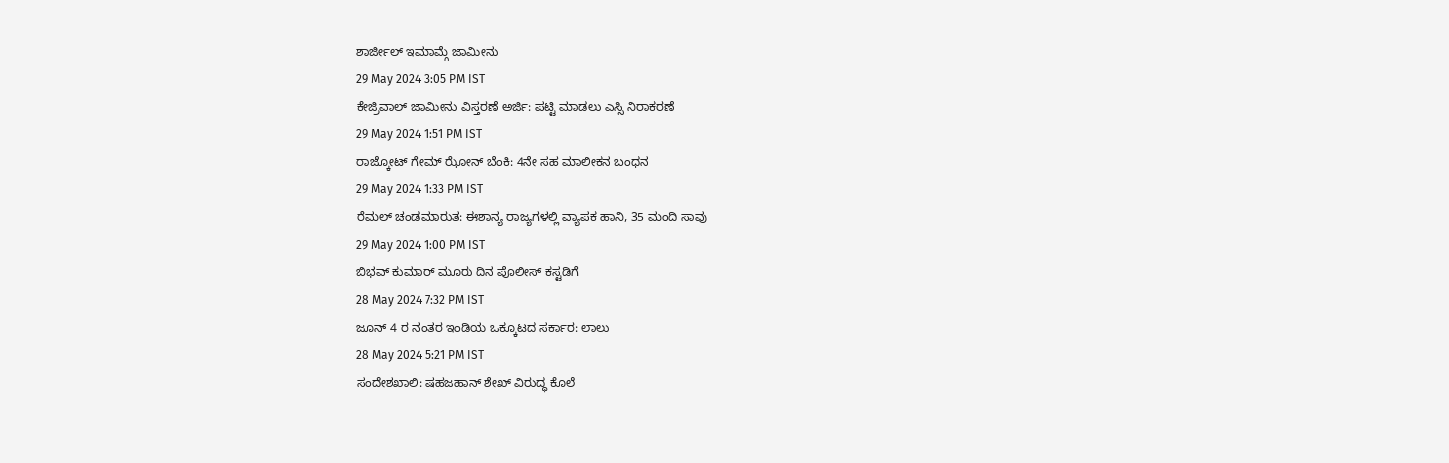ಶಾರ್ಜೀಲ್ ಇಮಾಮ್ಗೆ ಜಾಮೀನು
29 May 2024 3:05 PM IST
ಕೇಜ್ರಿವಾಲ್ ಜಾಮೀನು ವಿಸ್ತರಣೆ ಅರ್ಜಿ: ಪಟ್ಟಿ ಮಾಡಲು ಎಸ್ಸಿ ನಿರಾಕರಣೆ
29 May 2024 1:51 PM IST
ರಾಜ್ಕೋಟ್ ಗೇಮ್ ಝೋನ್ ಬೆಂಕಿ: 4ನೇ ಸಹ ಮಾಲೀಕನ ಬಂಧನ
29 May 2024 1:33 PM IST
ರೆಮಲ್ ಚಂಡಮಾರುತ: ಈಶಾನ್ಯ ರಾಜ್ಯಗಳಲ್ಲಿ ವ್ಯಾಪಕ ಹಾನಿ, 35 ಮಂದಿ ಸಾವು
29 May 2024 1:00 PM IST
ಬಿಭವ್ ಕುಮಾರ್ ಮೂರು ದಿನ ಪೊಲೀಸ್ ಕಸ್ಟಡಿಗೆ
28 May 2024 7:32 PM IST
ಜೂನ್ 4 ರ ನಂತರ ಇಂಡಿಯ ಒಕ್ಕೂಟದ ಸರ್ಕಾರ: ಲಾಲು
28 May 2024 5:21 PM IST
ಸಂದೇಶಖಾಲಿ: ಷಹಜಹಾನ್ ಶೇಖ್ ವಿರುದ್ಧ ಕೊಲೆ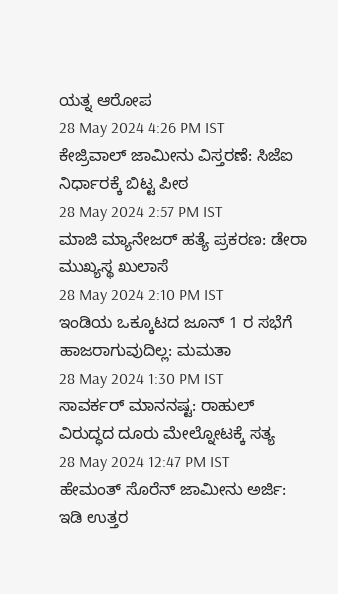ಯತ್ನ ಆರೋಪ
28 May 2024 4:26 PM IST
ಕೇಜ್ರಿವಾಲ್ ಜಾಮೀನು ವಿಸ್ತರಣೆ: ಸಿಜೆಐ ನಿರ್ಧಾರಕ್ಕೆ ಬಿಟ್ಟ ಪೀಠ
28 May 2024 2:57 PM IST
ಮಾಜಿ ಮ್ಯಾನೇಜರ್ ಹತ್ಯೆ ಪ್ರಕರಣ: ಡೇರಾ ಮುಖ್ಯಸ್ಥ ಖುಲಾಸೆ
28 May 2024 2:10 PM IST
ಇಂಡಿಯ ಒಕ್ಕೂಟದ ಜೂನ್ 1 ರ ಸಭೆಗೆ ಹಾಜರಾಗುವುದಿಲ್ಲ: ಮಮತಾ
28 May 2024 1:30 PM IST
ಸಾವರ್ಕರ್ ಮಾನನಷ್ಟ: ರಾಹುಲ್ ವಿರುದ್ಧದ ದೂರು ಮೇಲ್ನೋಟಕ್ಕೆ ಸತ್ಯ
28 May 2024 12:47 PM IST
ಹೇಮಂತ್ ಸೊರೆನ್ ಜಾಮೀನು ಅರ್ಜಿ: ಇಡಿ ಉತ್ತರ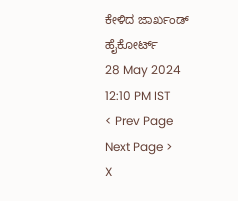ಕೇಳಿದ ಜಾರ್ಖಂಡ್ ಹೈಕೋರ್ಟ್
28 May 2024 12:10 PM IST
< Prev Page
Next Page >
X